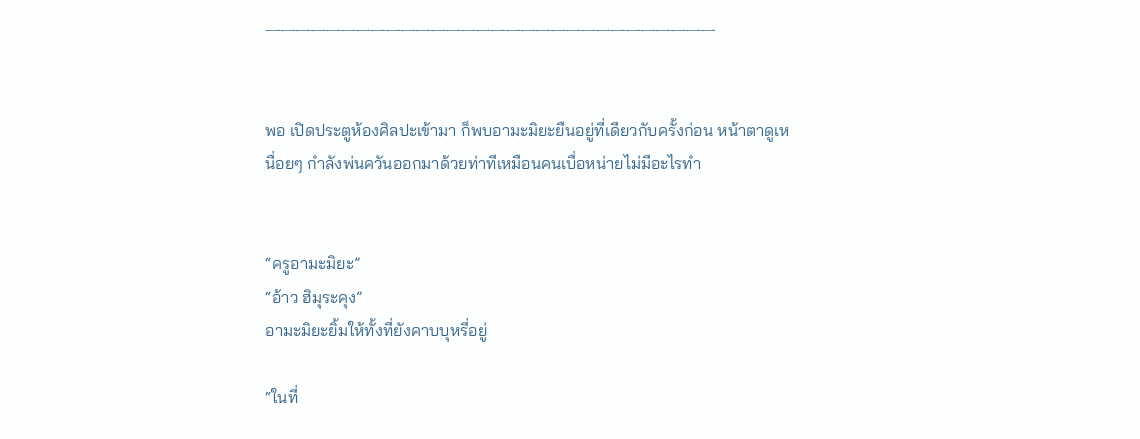ᅳᅳᅳᅳᅳᅳᅳᅳᅳᅳᅳᅳᅳᅳᅳᅳᅳᅳᅳᅳᅳᅳᅳᅳᅳᅳᅳᅳᅳᅳ


พอ เปิดประตูห้องศิลปะเข้ามา ก็พบอามะมิยะยืนอยู่ที่เดียวกับครั้งก่อน หน้าตาดูเหนื่อยๆ กำลังพ่นควันออกมาด้วยท่าทีเหมือนคนเบื่อหน่ายไม่มีอะไรทำ


“ครูอามะมิยะ”
“อ้าว ฮิมุระคุง”
อามะมิยะยิ้มให้ทั้งที่ยังคาบบุหรี่อยู่

“ในที่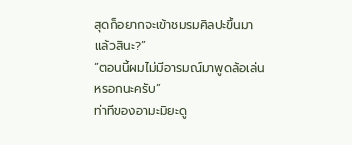สุดก็อยากจะเข้าชมรมศิลปะขึ้นมาแล้วสินะ?”
“ตอนนี้ผมไม่มีอารมณ์มาพูดล้อเล่นหรอกนะครับ”
ท่าทีของอามะมิยะดู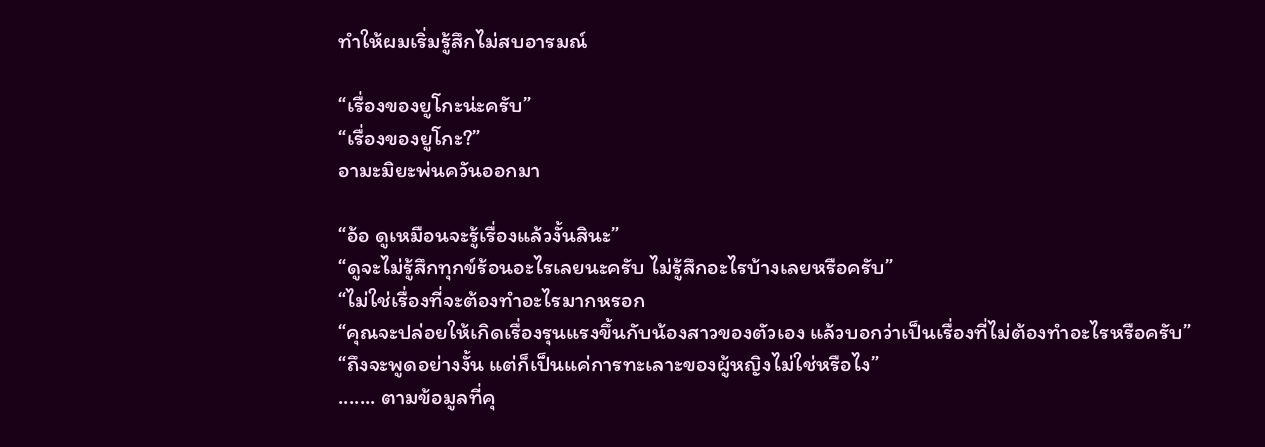ทำให้ผมเริ่มรู้สึกไม่สบอารมณ์

“เรื่องของยูโกะน่ะครับ”
“เรื่องของยูโกะ?”
อามะมิยะพ่นควันออกมา

“อ้อ ดูเหมือนจะรู้เรื่องแล้วงั้นสินะ”
“ดูจะไม่รู้สึกทุกข์ร้อนอะไรเลยนะครับ ไม่รู้สึกอะไรบ้างเลยหรือครับ”
“ไม่ใช่เรื่องที่จะต้องทำอะไรมากหรอก
“คุณจะปล่อยให้เกิดเรื่องรุนแรงขึ้นกับน้องสาวของตัวเอง แล้วบอกว่าเป็นเรื่องที่ไม่ต้องทำอะไรหรือครับ”
“ถึงจะพูดอย่างงั้น แต่ก็เป็นแค่การทะเลาะของผู้หญิงไม่ใช่หรือไง”
....... ตามข้อมูลที่คุ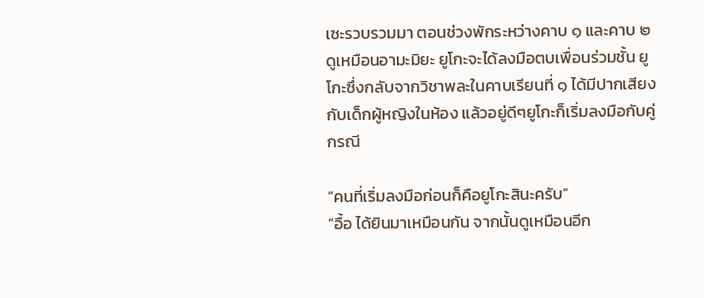เซะรวบรวมมา ตอนช่วงพักระหว่างคาบ ๑ และคาบ ๒ ดูเหมือนอามะมิยะ ยูโกะจะได้ลงมือตบเพื่อนร่วมชั้น ยูโกะซึ่งกลับจากวิชาพละในคาบเรียนที่ ๑ ได้มีปากเสียงกับเด็กผู้หญิงในห้อง แล้วอยู่ดีๆยูโกะก็เริ่มลงมือกับคู่กรณี

“คนที่เริ่มลงมือก่อนก็คือยูโกะสินะครับ”
“อื้อ ได้ยินมาเหมือนกัน จากนั้นดูเหมือนอีก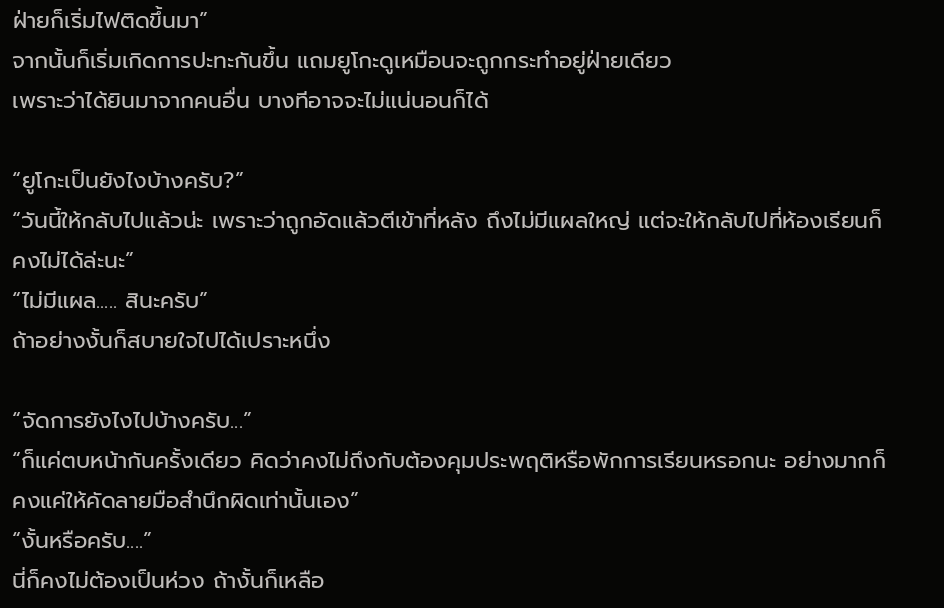ฝ่ายก็เริ่มไฟติดขึ้นมา”
จากนั้นก็เริ่มเกิดการปะทะกันขึ้น แถมยูโกะดูเหมือนจะถูกกระทำอยู่ฝ่ายเดียว
เพราะว่าได้ยินมาจากคนอื่น บางทีอาจจะไม่แน่นอนก็ได้

“ยูโกะเป็นยังไงบ้างครับ?”
“วันนี้ให้กลับไปแล้วน่ะ เพราะว่าถูกอัดแล้วตีเข้าที่หลัง ถึงไม่มีแผลใหญ่ แต่จะให้กลับไปที่ห้องเรียนก็คงไม่ได้ล่ะนะ”
“ไม่มีแผล..... สินะครับ”
ถ้าอย่างงั้นก็สบายใจไปได้เปราะหนึ่ง

“จัดการยังไงไปบ้างครับ...”
“ก็แค่ตบหน้ากันครั้งเดียว คิดว่าคงไม่ถึงกับต้องคุมประพฤติหรือพักการเรียนหรอกนะ อย่างมากก็คงแค่ให้คัดลายมือสำนึกผิดเท่านั้นเอง”
“งั้นหรือครับ....”
นี่ก็คงไม่ต้องเป็นห่วง ถ้างั้นก็เหลือ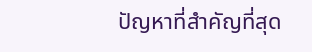ปัญหาที่สำคัญที่สุด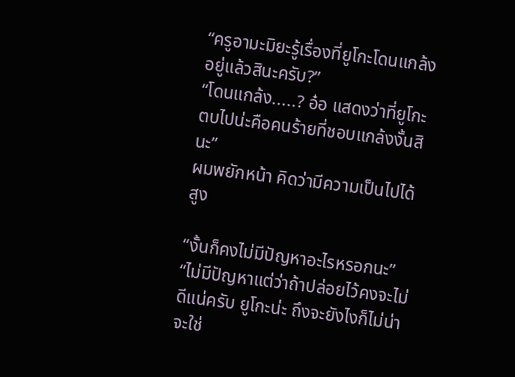“ครูอามะมิยะรู้เรื่องที่ยูโกะโดนแกล้งอยู่แล้วสินะครับ?”
“โดนแกล้ง.....? อ๋อ แสดงว่าที่ยูโกะตบไปน่ะคือคนร้ายที่ชอบแกล้งงั้นสินะ”
ผมพยักหน้า คิดว่ามีความเป็นไปได้สูง

“งั้นก็คงไม่มีปัญหาอะไรหรอกนะ”
“ไม่มีปัญหาแต่ว่าถ้าปล่อยไว้คงจะไม่ดีแน่ครับ ยูโกะน่ะ ถึงจะยังไงก็ไม่น่าจะใช่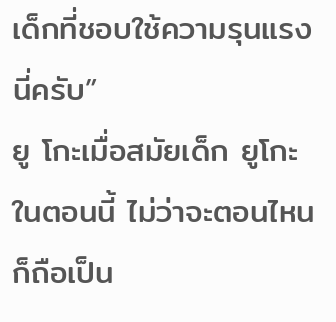เด็กที่ชอบใช้ความรุนแรงนี่ครับ”
ยู โกะเมื่อสมัยเด็ก ยูโกะในตอนนี้ ไม่ว่าจะตอนไหนก็ถือเป็น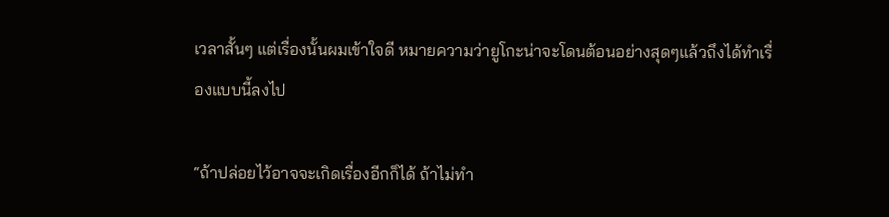เวลาสั้นๆ แต่เรื่องนั้นผมเข้าใจดี หมายความว่ายูโกะน่าจะโดนต้อนอย่างสุดๆแล้วถึงได้ทำเรื่องแบบนี้ลงไป

“ถ้าปล่อยไว้อาจจะเกิดเรื่องอีกก็ได้ ถ้าไม่ทำ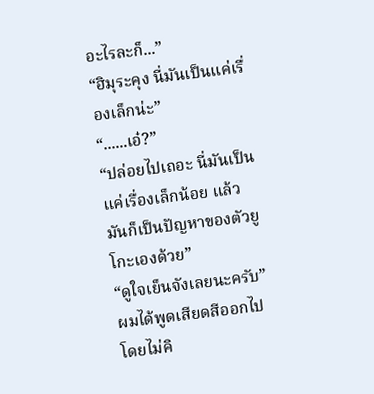อะไรละก็...”
“ฮิมุระคุง นี่มันเป็นแค่เรื่องเล็กน่ะ”
“......เอ๋?”
“ปล่อยไปเถอะ นี่มันเป็นแค่เรื่องเล็กน้อย แล้วมันก็เป็นปัญหาของตัวยูโกะเองด้วย”
“ดูใจเย็นจังเลยนะครับ”
ผมได้พูดเสียดสีออกไปโดยไม่คิ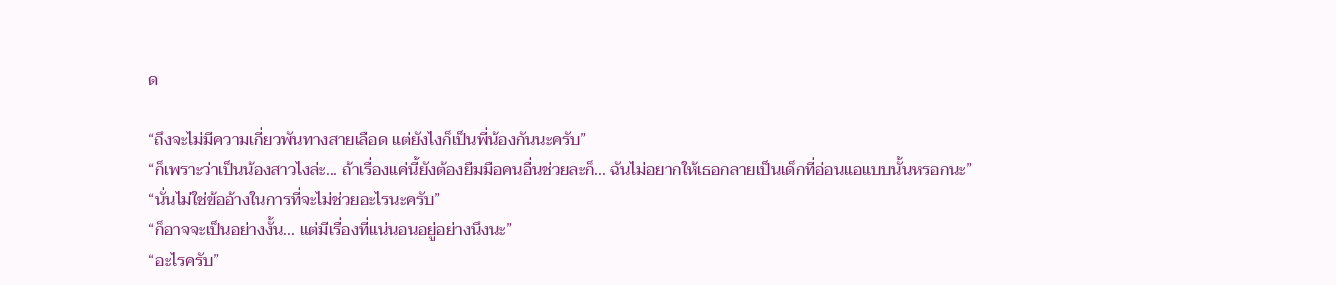ด

“ถึงจะไม่มีความเกี่ยวพันทางสายเลือด แต่ยังไงก็เป็นพี่น้องกันนะครับ”
“ก็เพราะว่าเป็นน้องสาวไงล่ะ... ถ้าเรื่องแค่นี้ยังต้องยืมมือคนอื่นช่วยละก็... ฉันไม่อยากให้เธอกลายเป็นเด็กที่อ่อนแอแบบนั้นหรอกนะ”
“นั่นไม่ใช่ข้ออ้างในการที่จะไม่ช่วยอะไรนะครับ”
“ก็อาจจะเป็นอย่างงั้น... แต่มีเรื่องที่แน่นอนอยู่อย่างนึงนะ”
“อะไรครับ”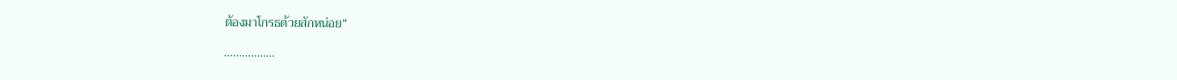ต้องมาโกรธด้วยสักหน่อย”

.................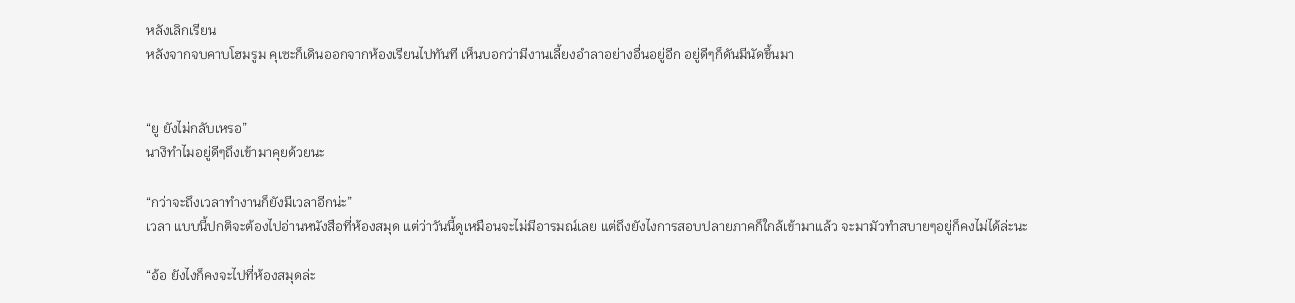หลังเลิกเรียน
หลังจากจบคาบโฮมรูม คุเซะก็เดินออกจากห้องเรียนไปทันที เห็นบอกว่ามีงานเลี้ยงอำลาอย่างอื่นอยู่อีก อยู่ดีๆก็ดันมีนัดขึ้นมา


“ยู ยังไม่กลับเหรอ”
นางิทำไมอยู่ดีๆถึงเข้ามาคุยด้วยนะ

“กว่าจะถึงเวลาทำงานก็ยังมีเวลาอีกน่ะ”
เวลา แบบนี้ปกติจะต้องไปอ่านหนังสือที่ห้องสมุด แต่ว่าวันนี้ดูเหมือนจะไม่มีอารมณ์เลย แต่ถึงยังไงการสอบปลายภาคก็ใกล้เข้ามาแล้ว จะมามัวทำสบายๆอยู่ก็คงไม่ได้ล่ะนะ

“อ้อ ยังไงก็คงจะไปที่ห้องสมุดล่ะ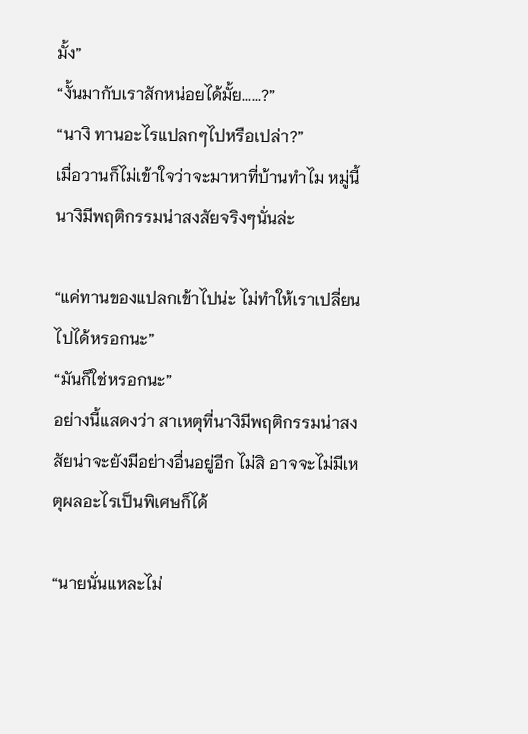มั้ง”
“งั้นมากับเราสักหน่อยได้มั้ย......?”
“นางิ ทานอะไรแปลกๆไปหรือเปล่า?”
เมื่อวานก็ไม่เข้าใจว่าจะมาหาที่บ้านทำไม หมู่นี้นางิมีพฤติกรรมน่าสงสัยจริงๆนั่นล่ะ

“แค่ทานของแปลกเข้าไปน่ะ ไม่ทำให้เราเปลี่ยนไปได้หรอกนะ”
“มันก็ใช่หรอกนะ”
อย่างนี้แสดงว่า สาเหตุที่นางิมีพฤติกรรมน่าสงสัยน่าจะยังมีอย่างอื่นอยู่อีก ไม่สิ อาจจะไม่มีเหตุผลอะไรเป็นพิเศษก็ได้

“นายนั่นแหละไม่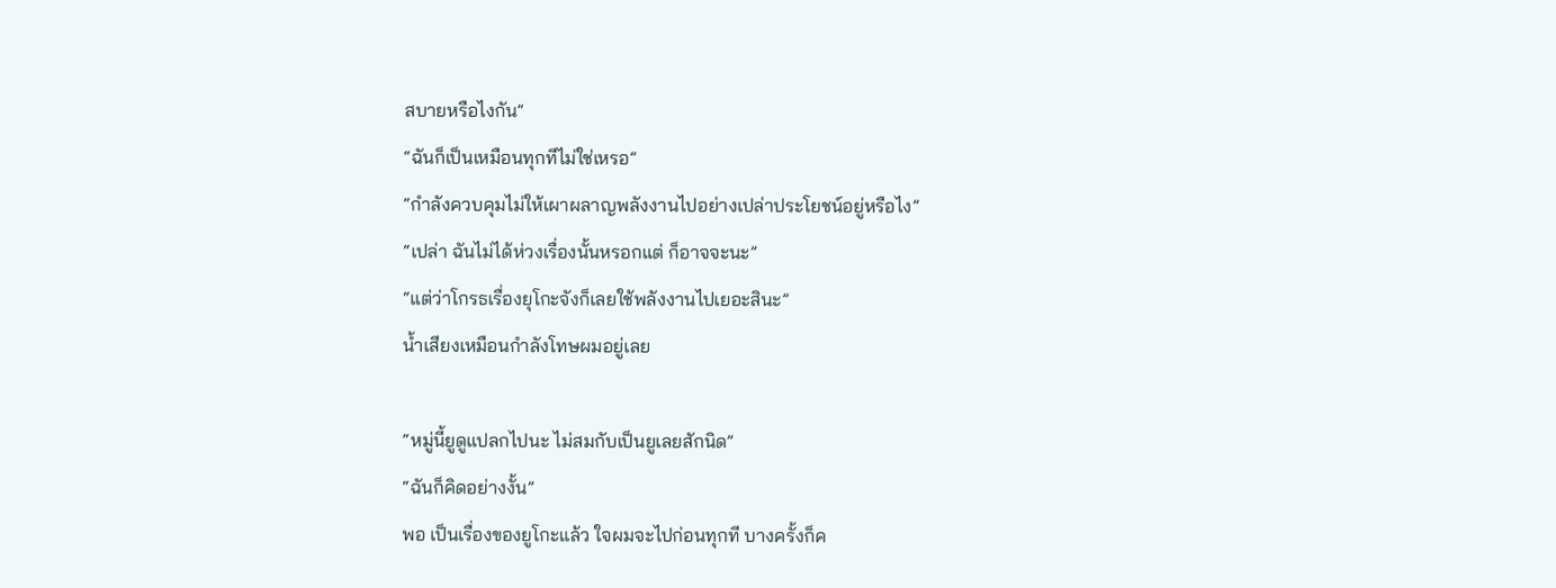สบายหรือไงกัน”
“ฉันก็เป็นเหมือนทุกทีไม่ใช่เหรอ”
“กำลังควบคุมไม่ให้เผาผลาญพลังงานไปอย่างเปล่าประโยชน์อยู่หรือไง”
“เปล่า ฉันไม่ได้ห่วงเรื่องนั้นหรอกแต่ ก็อาจจะนะ”
“แต่ว่าโกรธเรื่องยุโกะจังก็เลยใช้พลังงานไปเยอะสินะ”
น้ำเสียงเหมือนกำลังโทษผมอยู่เลย

“หมู่นี้ยูดูแปลกไปนะ ไม่สมกับเป็นยูเลยสักนิด”
“ฉันก็คิดอย่างงั้น”
พอ เป็นเรื่องของยูโกะแล้ว ใจผมจะไปก่อนทุกที บางครั้งก็ค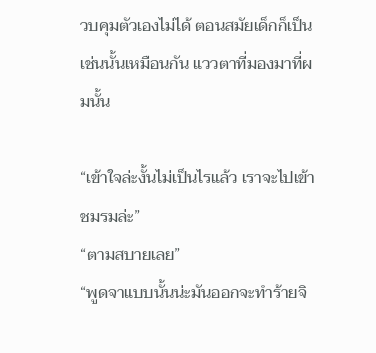วบคุมตัวเองไม่ได้ ตอนสมัยเด็กก็เป็นเช่นนั้นเหมือนกัน แววตาที่มองมาที่ผมนั้น

“เข้าใจล่ะงั้นไม่เป็นไรแล้ว เราจะไปเข้าชมรมล่ะ”
“ตามสบายเลย”
“พูดจาแบบนั้นน่ะมันออกจะทำร้ายจิ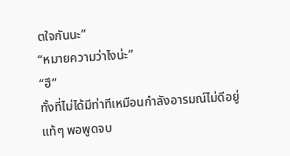ตใจกันนะ”
“หมายความว่าไงน่ะ”
“ฮึ”
ทั้งที่ไม่ได้มีท่าทีเหมือนกำลังอารมณ์ไม่ดีอยู่แท้ๆ พอพูดจบ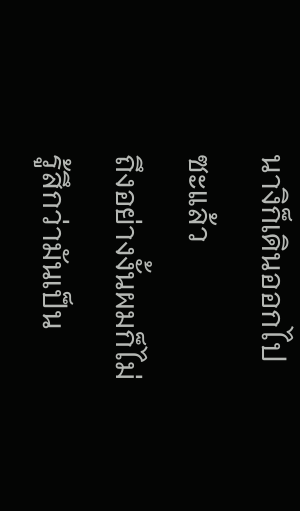นางิก็เดินออกไปซะแล้ว
ถึงอย่างงั้นผมก็ไม่รู้สึกว่ามันเป็น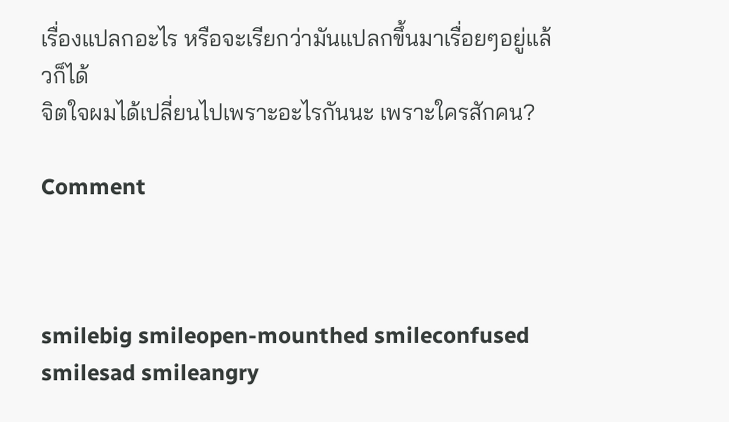เรื่องแปลกอะไร หรือจะเรียกว่ามันแปลกขึ้นมาเรื่อยๆอยู่แล้วก็ได้
จิตใจผมได้เปลี่ยนไปเพราะอะไรกันนะ เพราะใครสักคน?

Comment



smilebig smileopen-mounthed smileconfused smilesad smileangry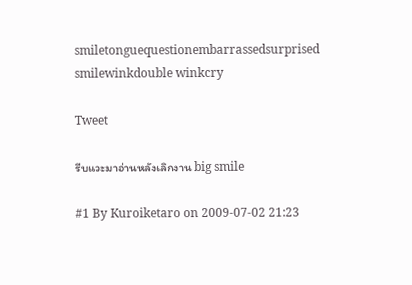smiletonguequestionembarrassedsurprised smilewinkdouble winkcry

Tweet

รีบแวะมาอ่านหลังเลิกงาน big smile

#1 By Kuroiketaro on 2009-07-02 21:23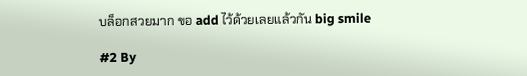บล็อกสวยมาก ขอ add ไว้ด้วยเลยแล้วกัน big smile

#2 By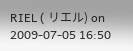RIEL ( リエル) on 2009-07-05 16:50